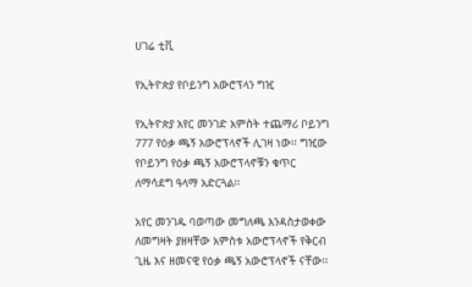ሀገሬ ቲቪ

የኢትዮጵያ የቦይንግ አውሮፕላን ግዢ

የኢትዮጵያ አየር መንገድ አምስት ተጨማሪ ቦይንግ 777 የዕቃ ጫኝ አውሮፕላኖች ሊገዛ ነው፡፡ ግዢው የቦይንግ የዕቃ ጫኝ አውሮፕላኖቹን ቁጥር ለማሳደግ ዓላማ አድርጓል፡፡

አየር መንገዱ ባወጣው መግለጫ እንዳስታወቀው ለመግዛት ያዘዛቸው አምስቱ አውሮፕላኖች የቅርብ ጊዜ እና ዘመናዊ የዕቃ ጫኝ አውሮፕላኖች ናቸው፡፡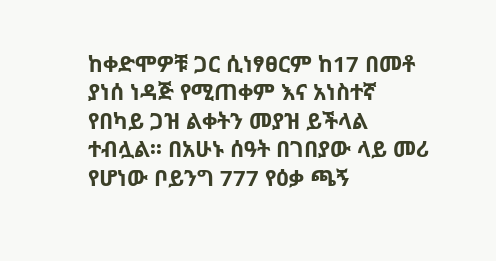ከቀድሞዎቹ ጋር ሲነፃፀርም ከ17 በመቶ ያነሰ ነዳጅ የሚጠቀም እና አነስተኛ የበካይ ጋዝ ልቀትን መያዝ ይችላል ተብሏል፡፡ በአሁኑ ሰዓት በገበያው ላይ መሪ የሆነው ቦይንግ 777 የዕቃ ጫኝ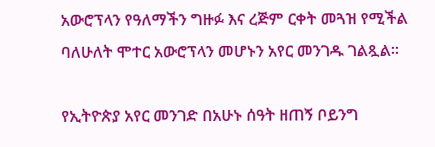አውሮፕላን የዓለማችን ግዙፉ እና ረጅም ርቀት መጓዝ የሚችል ባለሁለት ሞተር አውሮፕላን መሆኑን አየር መንገዱ ገልጿል፡፡

የኢትዮጵያ አየር መንገድ በአሁኑ ሰዓት ዘጠኝ ቦይንግ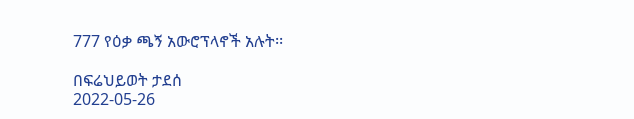777 የዕቃ ጫኝ አውሮፕላኖች አሉት፡፡

በፍሬህይወት ታደሰ
2022-05-26